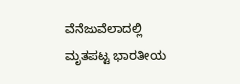ವೆನೆಜುವೆಲಾದಲ್ಲಿ ಮೃತಪಟ್ಟ ಭಾರತೀಯ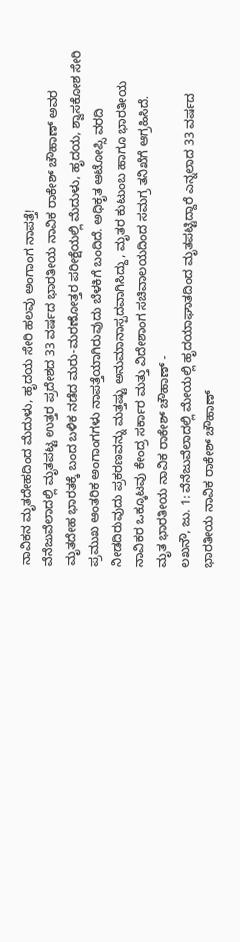ನಾವಿಕನ ಮೃತದೇಹದಿಂದ ಮೆದುಳು, ಹೃದಯ ಸೇರಿ ಹಲವು ಅಂಗಾಂಗ ನಾಪತ್ತೆ!
ವೆನೆಜುವೆಲಾದಲ್ಲಿ ಮೃತಪಟ್ಟ ಉತ್ತರ ಪ್ರದೇಶದ 33 ವರ್ಷದ ಭಾರತೀಯ ನಾವಿಕ ರಾಕೇಶ್ ಚೌಹಾಣ್ ಅವರ ಮೃತದೇಹ ಭಾರತಕ್ಕೆ ಬಂದ ಬಳಿಕ ನಡೆದ ಮರು-ಮರಣೋತ್ತರ ಪರೀಕ್ಷೆಯಲ್ಲಿ ಮೆದುಳು, ಹೃದಯ, ಶ್ವಾಸಕೋಶ ಸೇರಿ ಪ್ರಮುಖ ಆಂತರಿಕ ಅಂಗಾಂಗಗಳು ನಾಪತ್ತೆಯಾಗಿರುವುದು ಬೆಳಕಿಗೆ ಬಂದಿದೆ. ಅಧಿಕೃತ ಆಟೋಪ್ಸಿ ವರದಿ ನೀಡದಿರುವುದು ಪ್ರಕರಣವನ್ನು ಮತ್ತಷ್ಟು ಅನುಮಾನಾಸ್ಪದವಾಗಿಸಿದ್ದು, ಮೃತರ ಕುಟುಂಬ ಹಾಗೂ ಭಾರತೀಯ ನಾವಿಕರ ಒಕ್ಕೂಟವು ಕೇಂದ್ರ ಸರ್ಕಾರ ಮತ್ತು ವಿದೇಶಾಂಗ ಸಚಿವಾಲಯದಿಂದ ಸಮಗ್ರ ತನಿಖೆಗೆ ಆಗ್ರಹಿಸಿದೆ.
ಮೃತ ಭಾರತೀಯ ನಾವಿಕ ರಾಕೇಶ್ ಚೌಹಾಣ್ -
ಲಖನೌ, ಜು. 1: ವೆನೆಜುವೆಲಾದಲ್ಲಿ ಮೇಯಲ್ಲಿ ಹೃದಯಾಘಾತದಿಂದ ಮೃತಪಟ್ಟಿದ್ದಾರೆ ಎನ್ನಲಾದ 33 ವರ್ಷದ ಭಾರತೀಯ ನಾವಿಕ ರಾಕೇಶ್ ಚೌಹಾಣ್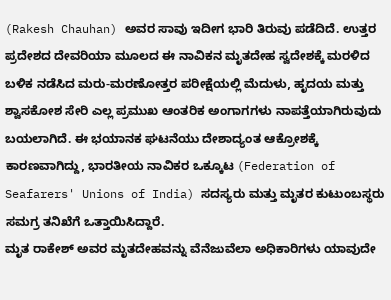(Rakesh Chauhan) ಅವರ ಸಾವು ಇದೀಗ ಭಾರಿ ತಿರುವು ಪಡೆದಿದೆ. ಉತ್ತರ ಪ್ರದೇಶದ ದೇವರಿಯಾ ಮೂಲದ ಈ ನಾವಿಕನ ಮೃತದೇಹ ಸ್ವದೇಶಕ್ಕೆ ಮರಳಿದ ಬಳಿಕ ನಡೆಸಿದ ಮರು-ಮರಣೋತ್ತರ ಪರೀಕ್ಷೆಯಲ್ಲಿ ಮೆದುಳು, ಹೃದಯ ಮತ್ತು ಶ್ವಾಸಕೋಶ ಸೇರಿ ಎಲ್ಲ ಪ್ರಮುಖ ಆಂತರಿಕ ಅಂಗಾಗಗಳು ನಾಪತ್ತೆಯಾಗಿರುವುದು ಬಯಲಾಗಿದೆ. ಈ ಭಯಾನಕ ಘಟನೆಯು ದೇಶಾದ್ಯಂತ ಆಕ್ರೋಶಕ್ಕೆ ಕಾರಣವಾಗಿದ್ದು, ಭಾರತೀಯ ನಾವಿಕರ ಒಕ್ಕೂಟ (Federation of Seafarers' Unions of India) ಸದಸ್ಯರು ಮತ್ತು ಮೃತರ ಕುಟುಂಬಸ್ಥರು ಸಮಗ್ರ ತನಿಖೆಗೆ ಒತ್ತಾಯಿಸಿದ್ದಾರೆ.
ಮೃತ ರಾಕೇಶ್ ಅವರ ಮೃತದೇಹವನ್ನು ವೆನೆಜುವೆಲಾ ಅಧಿಕಾರಿಗಳು ಯಾವುದೇ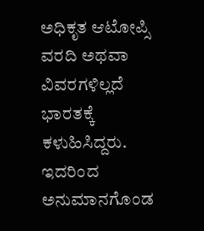ಅಧಿಕೃತ ಆಟೋಪ್ಸಿ ವರದಿ ಅಥವಾ ವಿವರಗಳಿಲ್ಲದೆ ಭಾರತಕ್ಕೆ ಕಳುಹಿಸಿದ್ದರು. ಇದರಿಂದ ಅನುಮಾನಗೊಂಡ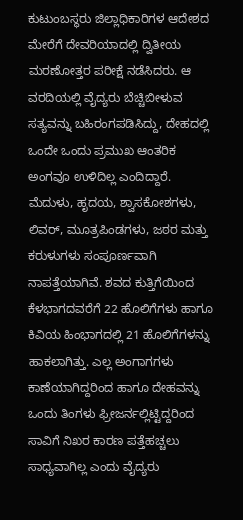ಕುಟುಂಬಸ್ಥರು ಜಿಲ್ಲಾಧಿಕಾರಿಗಳ ಆದೇಶದ ಮೇರೆಗೆ ದೇವರಿಯಾದಲ್ಲಿ ದ್ವಿತೀಯ ಮರಣೋತ್ತರ ಪರೀಕ್ಷೆ ನಡೆಸಿದರು. ಆ ವರದಿಯಲ್ಲಿ ವೈದ್ಯರು ಬೆಚ್ಚಿಬೀಳುವ ಸತ್ಯವನ್ನು ಬಹಿರಂಗಪಡಿಸಿದ್ದು, ದೇಹದಲ್ಲಿ ಒಂದೇ ಒಂದು ಪ್ರಮುಖ ಆಂತರಿಕ ಅಂಗವೂ ಉಳಿದಿಲ್ಲ ಎಂದಿದ್ದಾರೆ. ಮೆದುಳು, ಹೃದಯ, ಶ್ವಾಸಕೋಶಗಳು, ಲಿವರ್, ಮೂತ್ರಪಿಂಡಗಳು, ಜಠರ ಮತ್ತು ಕರುಳುಗಳು ಸಂಪೂರ್ಣವಾಗಿ ನಾಪತ್ತೆಯಾಗಿವೆ. ಶವದ ಕುತ್ತಿಗೆಯಿಂದ ಕೆಳಭಾಗದವರೆಗೆ 22 ಹೊಲಿಗೆಗಳು ಹಾಗೂ ಕಿವಿಯ ಹಿಂಭಾಗದಲ್ಲಿ 21 ಹೊಲಿಗೆಗಳನ್ನು ಹಾಕಲಾಗಿತ್ತು. ಎಲ್ಲ ಅಂಗಾಗಗಳು ಕಾಣೆಯಾಗಿದ್ದರಿಂದ ಹಾಗೂ ದೇಹವನ್ನು ಒಂದು ತಿಂಗಳು ಫ್ರೀಜರ್ನಲ್ಲಿಟ್ಟಿದ್ದರಿಂದ ಸಾವಿಗೆ ನಿಖರ ಕಾರಣ ಪತ್ತೆಹಚ್ಚಲು ಸಾಧ್ಯವಾಗಿಲ್ಲ ಎಂದು ವೈದ್ಯರು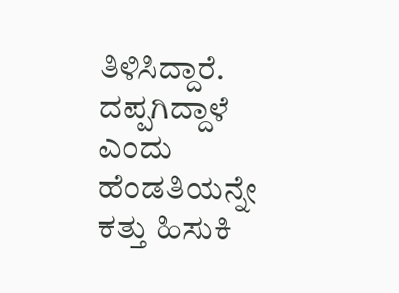ತಿಳಿಸಿದ್ದಾರೆ.
ದಪ್ಪಗಿದ್ದಾಳೆ ಎಂದು ಹೆಂಡತಿಯನ್ನೇ ಕತ್ತು ಹಿಸುಕಿ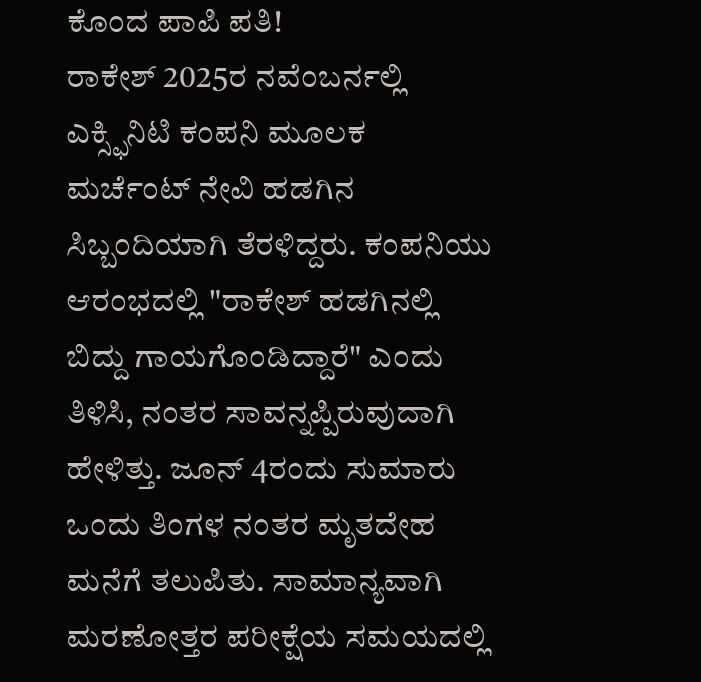ಕೊಂದ ಪಾಪಿ ಪತಿ!
ರಾಕೇಶ್ 2025ರ ನವೆಂಬರ್ನಲ್ಲಿ ಎಕ್ಸ್ಫಿನಿಟಿ ಕಂಪನಿ ಮೂಲಕ ಮರ್ಚೆಂಟ್ ನೇವಿ ಹಡಗಿನ ಸಿಬ್ಬಂದಿಯಾಗಿ ತೆರಳಿದ್ದರು. ಕಂಪನಿಯು ಆರಂಭದಲ್ಲಿ "ರಾಕೇಶ್ ಹಡಗಿನಲ್ಲಿ ಬಿದ್ದು ಗಾಯಗೊಂಡಿದ್ದಾರೆ" ಎಂದು ತಿಳಿಸಿ, ನಂತರ ಸಾವನ್ನಪ್ಪಿರುವುದಾಗಿ ಹೇಳಿತ್ತು. ಜೂನ್ 4ರಂದು ಸುಮಾರು ಒಂದು ತಿಂಗಳ ನಂತರ ಮೃತದೇಹ ಮನೆಗೆ ತಲುಪಿತು. ಸಾಮಾನ್ಯವಾಗಿ ಮರಣೋತ್ತರ ಪರೀಕ್ಷೆಯ ಸಮಯದಲ್ಲಿ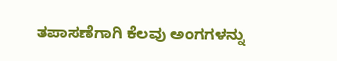ತಪಾಸಣೆಗಾಗಿ ಕೆಲವು ಅಂಗಗಳನ್ನು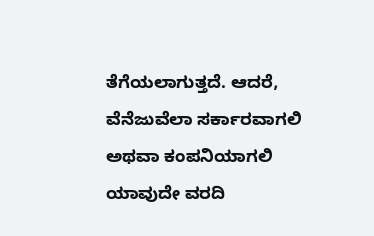ತೆಗೆಯಲಾಗುತ್ತದೆ. ಆದರೆ, ವೆನೆಜುವೆಲಾ ಸರ್ಕಾರವಾಗಲಿ ಅಥವಾ ಕಂಪನಿಯಾಗಲಿ ಯಾವುದೇ ವರದಿ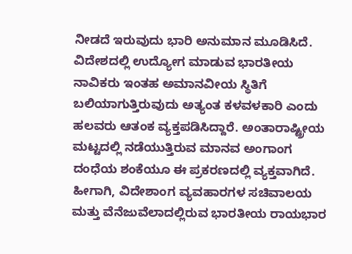ನೀಡದೆ ಇರುವುದು ಭಾರಿ ಅನುಮಾನ ಮೂಡಿಸಿದೆ.
ವಿದೇಶದಲ್ಲಿ ಉದ್ಯೋಗ ಮಾಡುವ ಭಾರತೀಯ ನಾವಿಕರು ಇಂತಹ ಅಮಾನವೀಯ ಸ್ಥಿತಿಗೆ ಬಲಿಯಾಗುತ್ತಿರುವುದು ಅತ್ಯಂತ ಕಳವಳಕಾರಿ ಎಂದು ಹಲವರು ಆತಂಕ ವ್ಯಕ್ತಪಡಿಸಿದ್ದಾರೆ. ಅಂತಾರಾಷ್ಟ್ರೀಯ ಮಟ್ಟದಲ್ಲಿ ನಡೆಯುತ್ತಿರುವ ಮಾನವ ಅಂಗಾಂಗ ದಂಧೆಯ ಶಂಕೆಯೂ ಈ ಪ್ರಕರಣದಲ್ಲಿ ವ್ಯಕ್ತವಾಗಿದೆ. ಹೀಗಾಗಿ, ವಿದೇಶಾಂಗ ವ್ಯವಹಾರಗಳ ಸಚಿವಾಲಯ ಮತ್ತು ವೆನೆಜುವೆಲಾದಲ್ಲಿರುವ ಭಾರತೀಯ ರಾಯಭಾರ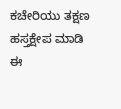ಕಚೇರಿಯು ತಕ್ಷಣ ಹಸ್ತಕ್ಷೇಪ ಮಾಡಿ ಈ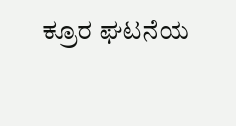ಕ್ರೂರ ಘಟನೆಯ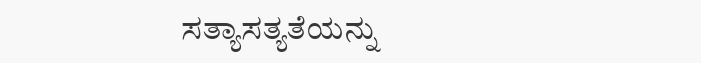ಸತ್ಯಾಸತ್ಯತೆಯನ್ನು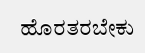ಹೊರತರಬೇಕು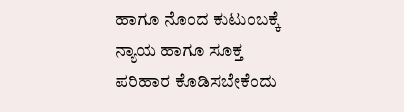ಹಾಗೂ ನೊಂದ ಕುಟುಂಬಕ್ಕೆ ನ್ಯಾಯ ಹಾಗೂ ಸೂಕ್ತ ಪರಿಹಾರ ಕೊಡಿಸಬೇಕೆಂದು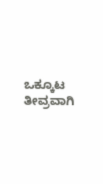ಒಕ್ಕೂಟ ತೀವ್ರವಾಗಿ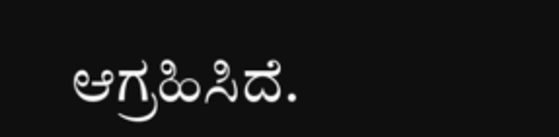ಆಗ್ರಹಿಸಿದೆ.